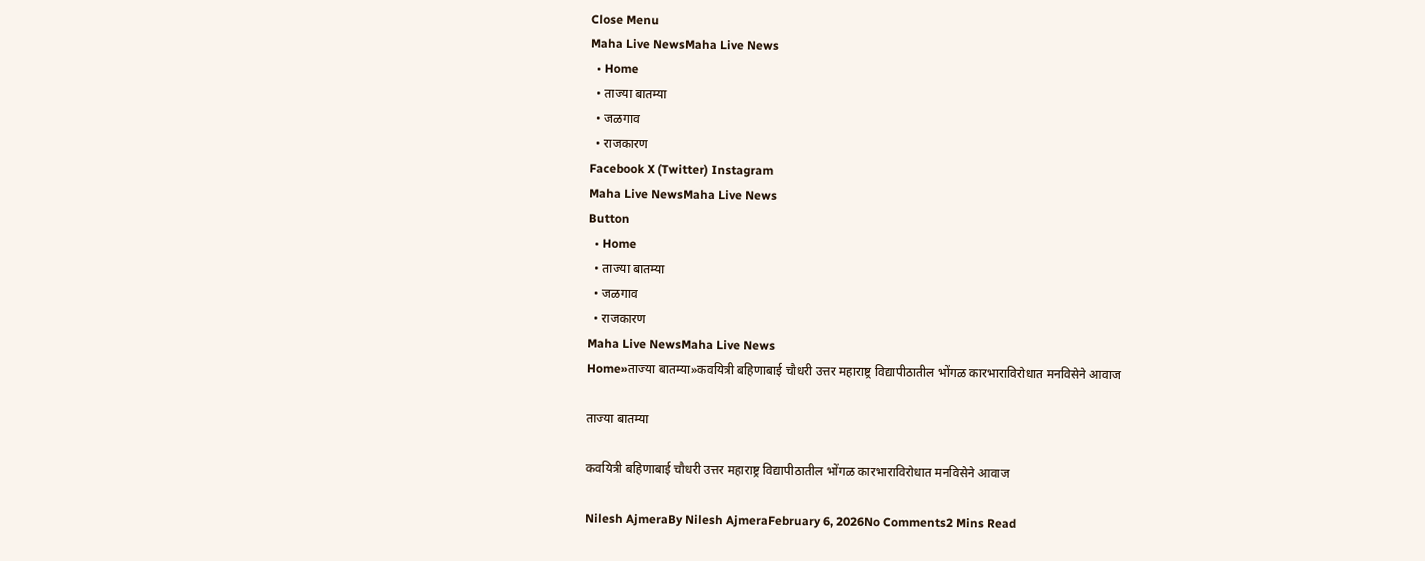Close Menu
Maha Live NewsMaha Live News
  • Home
  • ताज्या बातम्या
  • जळगाव
  • राजकारण
Facebook X (Twitter) Instagram
Maha Live NewsMaha Live News
Button
  • Home
  • ताज्या बातम्या
  • जळगाव
  • राजकारण
Maha Live NewsMaha Live News
Home»ताज्या बातम्या»कवयित्री बहिणाबाई चौधरी उत्तर महाराष्ट्र विद्यापीठातील भोंगळ कारभाराविरोधात मनविसेने आवाज

ताज्या बातम्या

कवयित्री बहिणाबाई चौधरी उत्तर महाराष्ट्र विद्यापीठातील भोंगळ कारभाराविरोधात मनविसेने आवाज

Nilesh AjmeraBy Nilesh AjmeraFebruary 6, 2026No Comments2 Mins Read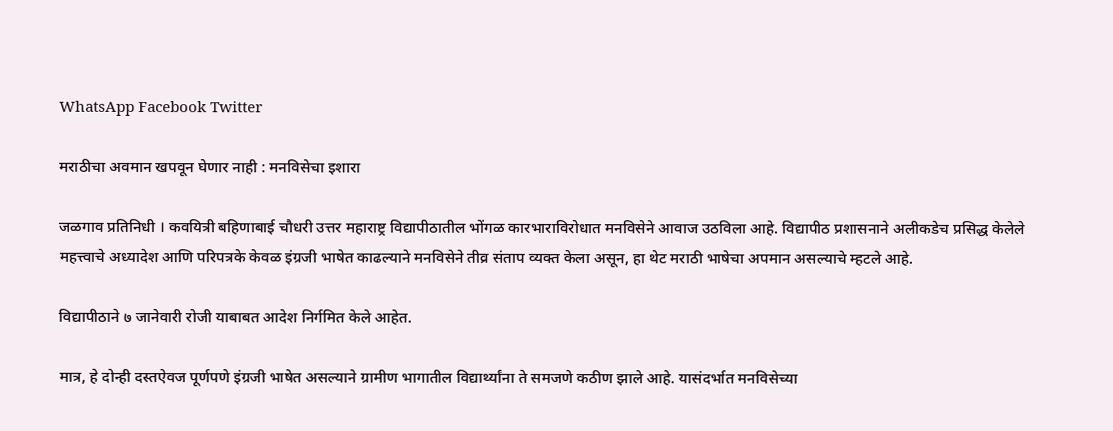WhatsApp Facebook Twitter

मराठीचा अवमान खपवून घेणार नाही : मनविसेचा इशारा

जळगाव प्रतिनिधी । कवयित्री बहिणाबाई चौधरी उत्तर महाराष्ट्र विद्यापीठातील भोंगळ कारभाराविरोधात मनविसेने आवाज उठविला आहे. विद्यापीठ प्रशासनाने अलीकडेच प्रसिद्ध केलेले महत्त्वाचे अध्यादेश आणि परिपत्रके केवळ इंग्रजी भाषेत काढल्याने मनविसेने तीव्र संताप व्यक्त केला असून, हा थेट मराठी भाषेचा अपमान असल्याचे म्हटले आहे.

विद्यापीठाने ७ जानेवारी रोजी याबाबत आदेश निर्गमित केले आहेत.

मात्र, हे दोन्ही दस्तऐवज पूर्णपणे इंग्रजी भाषेत असल्याने ग्रामीण भागातील विद्यार्थ्यांना ते समजणे कठीण झाले आहे. यासंदर्भात मनविसेच्या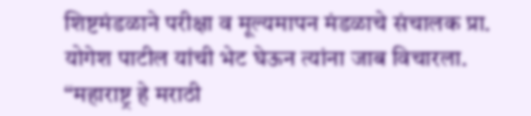शिष्टमंडळाने परीक्षा व मूल्यमापन मंडळाचे संचालक प्रा. योगेश पाटील यांची भेट घेऊन त्यांना जाब विचारला. “महाराष्ट्र हे मराठी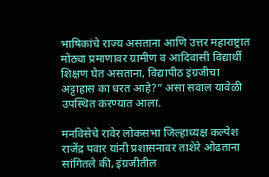भाषिकांचे राज्य असताना आणि उत्तर महाराष्ट्रात मोठ्या प्रमाणावर ग्रामीण व आदिवासी विद्यार्थी शिक्षण घेत असताना, विद्यापीठ इंग्रजीचा अट्टाहास का धरत आहे?” असा सवाल यावेळी उपस्थित करण्यात आला.

मनविसेचे रावेर लोकसभा जिल्हाध्यक्ष कल्पेश राजेंद्र पवार यांनी प्रशासनावर ताशेरे ओढताना सांगितले की, इंग्रजीतील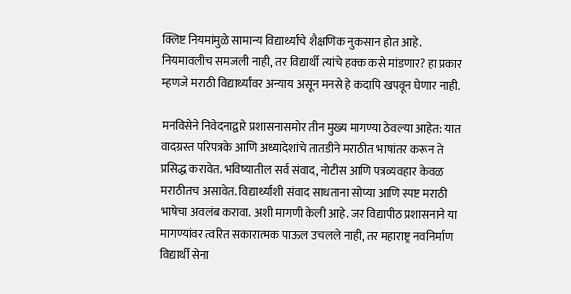क्लिष्ट नियमांमुळे सामान्य विद्यार्थ्यांचे शैक्षणिक नुकसान होत आहे. नियमावलीच समजली नाही, तर विद्यार्थी त्यांचे हक्क कसे मांडणार? हा प्रकार म्हणजे मराठी विद्यार्थ्यांवर अन्याय असून मनसे हे कदापि खपवून घेणार नाही.

मनविसेने निवेदनाद्वारे प्रशासनासमोर तीन मुख्य मागण्या ठेवल्या आहेत: यात वादग्रस्त परिपत्रके आणि अध्यादेशांचे तातडीने मराठीत भाषांतर करून ते प्रसिद्ध करावेत. भविष्यातील सर्व संवाद, नोटीस आणि पत्रव्यवहार केवळ मराठीतच असावेत. विद्यार्थ्यांशी संवाद साधताना सोप्या आणि स्पष्ट मराठी भाषेचा अवलंब करावा. अशी मागणी केली आहे. जर विद्यापीठ प्रशासनाने या मागण्यांवर त्वरित सकारात्मक पाऊल उचलले नाही, तर महाराष्ट्र नवनिर्माण विद्यार्थी सेना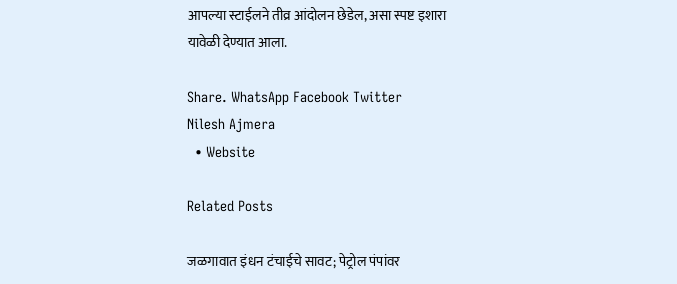आपल्या स्टाईलने तीव्र आंदोलन छेडेल, असा स्पष्ट इशारा यावेळी देण्यात आला.

Share. WhatsApp Facebook Twitter
Nilesh Ajmera
  • Website

Related Posts

जळगावात इंधन टंचाईचे सावट; पेट्रोल पंपांवर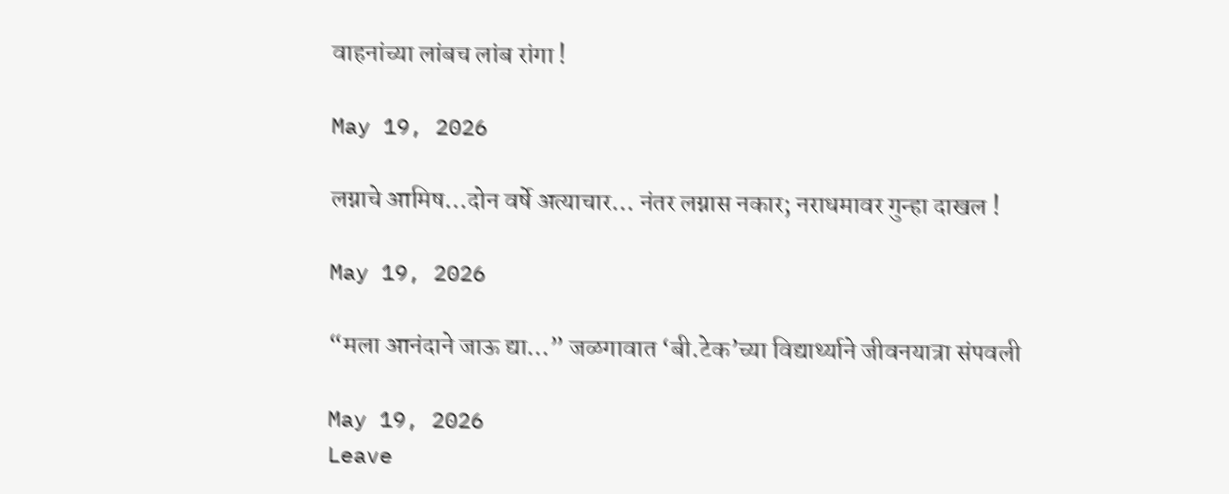वाहनांच्या लांबच लांब रांगा !

May 19, 2026

लग्नाचे आमिष…दोन वर्षे अत्याचार… नंतर लग्नास नकार; नराधमावर गुन्हा दाखल !

May 19, 2026

“मला आनंदाने जाऊ द्या…” जळगावात ‘बी.टेक’च्या विद्यार्थ्याने जीवनयात्रा संपवली

May 19, 2026
Leave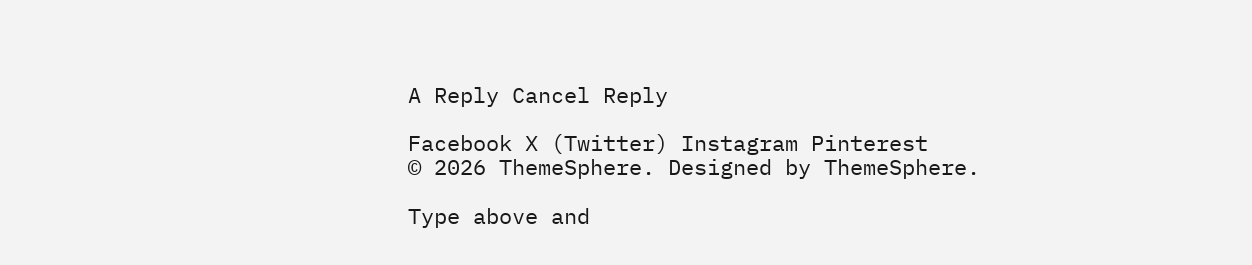A Reply Cancel Reply

Facebook X (Twitter) Instagram Pinterest
© 2026 ThemeSphere. Designed by ThemeSphere.

Type above and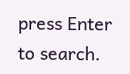press Enter to search.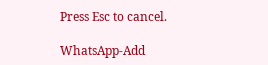Press Esc to cancel.

WhatsApp-Add